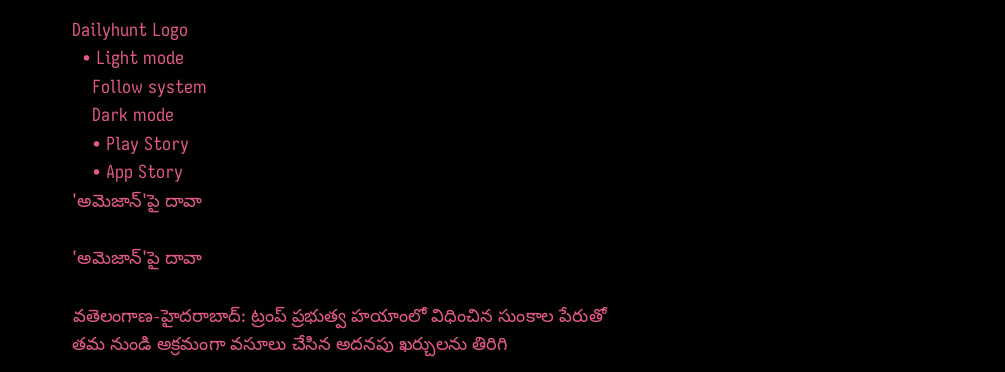Dailyhunt Logo
  • Light mode
    Follow system
    Dark mode
    • Play Story
    • App Story
'అమెజాన్'పై దావా

'అమెజాన్'పై దావా

వతెలంగాణ-హైదరాబాద్: ట్రంప్ ప్రభుత్వ హయాంలో విధించిన సుంకాల పేరుతో తమ నుండి అక్రమంగా వసూలు చేసిన అదనపు ఖర్చులను తిరిగి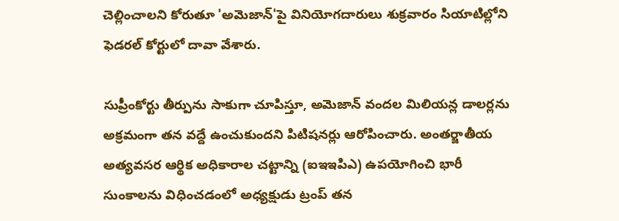చెల్లించాలని కోరుతూ 'అమెజాన్'పై వినియోగదారులు శుక్రవారం సియాటిల్లోని ఫెడరల్ కోర్టులో దావా వేశారు.

సుప్రీంకోర్టు తీర్పును సాకుగా చూపిస్తూ, అమెజాన్ వందల మిలియన్ల డాలర్లను అక్రమంగా తన వద్దే ఉంచుకుందని పిటిషనర్లు ఆరోపించారు. అంతర్జాతీయ అత్యవసర ఆర్థిక అధికారాల చట్టాన్ని (ఐఇఇపిఎ) ఉపయోగించి భారీ సుంకాలను విధించడంలో అధ్యక్షుడు ట్రంప్ తన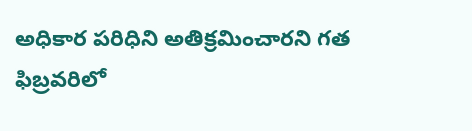అధికార పరిధిని అతిక్రమించారని గత ఫిబ్రవరిలో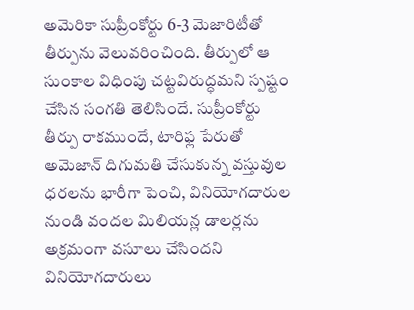అమెరికా సుప్రీంకోర్టు 6-3 మెజారిటీతో తీర్పును వెలువరించింది. తీర్పులో ఆ సుంకాల విధింపు చట్టవిరుద్ధమని స్పష్టం చేసిన సంగతి తెలిసిందే. సుప్రీంకోర్టు తీర్పు రాకముందే, టారిఫ్ల పేరుతో అమెజాన్ దిగుమతి చేసుకున్న వస్తువుల ధరలను భారీగా పెంచి, వినియోగదారుల నుండి వందల మిలియన్ల డాలర్లను అక్రమంగా వసూలు చేసిందని వినియోగదారులు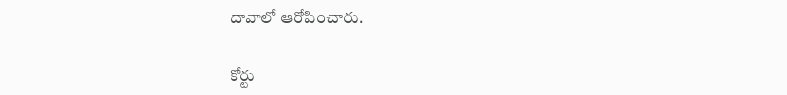దావాలో ఆరోపించారు.

కోర్టు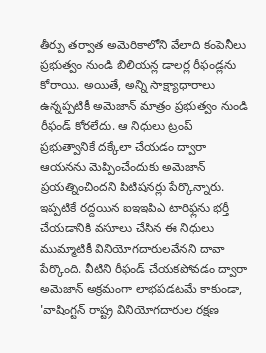తీర్పు తర్వాత అమెరికాలోని వేలాది కంపెనీలు ప్రభుత్వం నుండి బిలియన్ల డాలర్ల రీఫండ్లను కోరాయి. అయితే, అన్ని సాక్ష్యాధారాలు ఉన్నప్పటికీ అమెజాన్ మాత్రం ప్రభుత్వం నుండి రీఫండ్ కోరలేదు. ఆ నిధులు ట్రంప్ ప్రభుత్వానికే దక్కేలా చేయడం ద్వారా ఆయనను మెప్పించేందుకు అమెజాన్ ప్రయత్నించిందని పిటిషనర్లు పేర్కొన్నారు. ఇప్పటికే రద్దయిన ఐఇఇపిఎ టారిఫ్లను భర్తీ చేయడానికి వసూలు చేసిన ఈ నిధులు ముమ్మాటికీ వినియోగదారులవేనని దావా పేర్కొంది. వీటిని రీఫండ్ చేయకపోవడం ద్వారా అమెజాన్ అక్రమంగా లాభపడటమే కాకుండా, 'వాషింగ్టన్ రాష్ట్ర వినియోగదారుల రక్షణ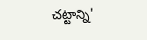చట్టాన్ని'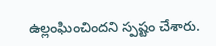ఉల్లంఘించిందని స్పష్టం చేశారు.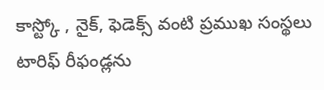కాస్ట్కో , నైక్, ఫెడెక్స్ వంటి ప్రముఖ సంస్థలు టారిఫ్ రీఫండ్లను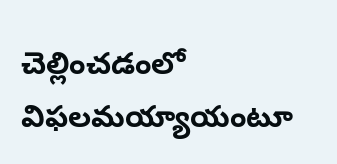చెల్లించడంలో విఫలమయ్యాయంటూ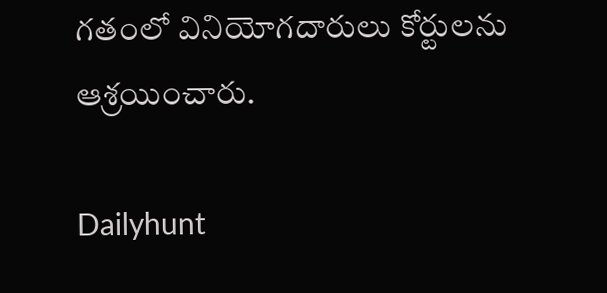గతంలో వినియోగదారులు కోర్టులను ఆశ్రయించారు.

Dailyhunt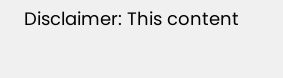Disclaimer: This content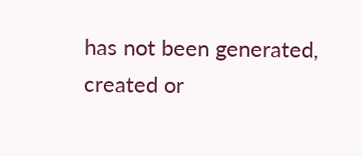has not been generated, created or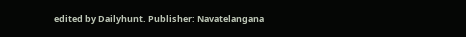edited by Dailyhunt. Publisher: Navatelangana